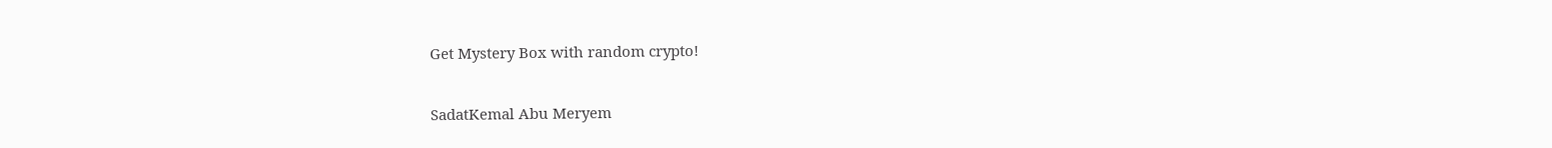Get Mystery Box with random crypto!

SadatKemal Abu Meryem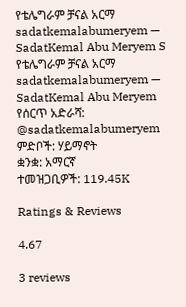የቴሌግራም ቻናል አርማ sadatkemalabumeryem — SadatKemal Abu Meryem S
የቴሌግራም ቻናል አርማ sadatkemalabumeryem — SadatKemal Abu Meryem
የሰርጥ አድራሻ: @sadatkemalabumeryem
ምድቦች: ሃይማኖት
ቋንቋ: አማርኛ
ተመዝጋቢዎች: 119.45K

Ratings & Reviews

4.67

3 reviews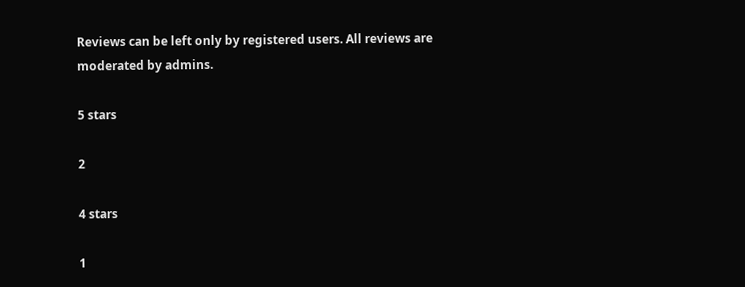Reviews can be left only by registered users. All reviews are moderated by admins.

5 stars

2

4 stars

1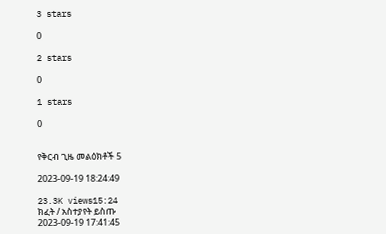3 stars

0

2 stars

0

1 stars

0


የቅርብ ጊዜ መልዕክቶች 5

2023-09-19 18:24:49

23.3K views15:24
ክፈት / አስተያየት ይስጡ
2023-09-19 17:41:45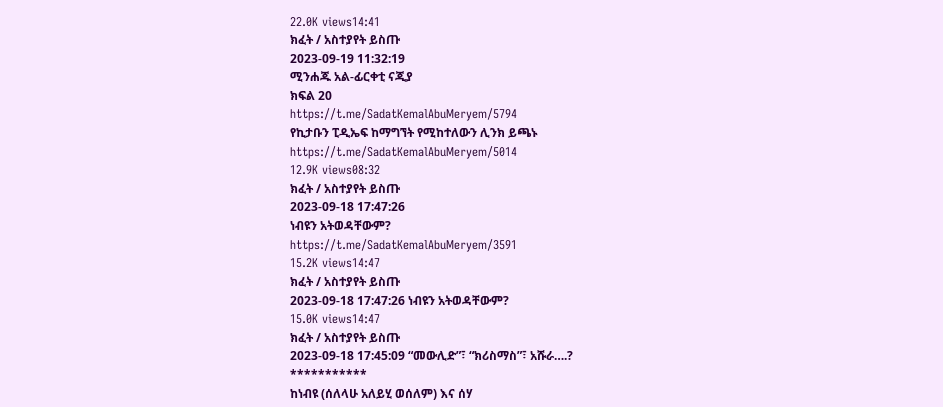22.0K views14:41
ክፈት / አስተያየት ይስጡ
2023-09-19 11:32:19
ሚንሐጁ አል-ፊርቀቲ ናጂያ
ክፍል 20
https://t.me/SadatKemalAbuMeryem/5794
የኪታቡን ፒዲኤፍ ከማግኘት የሚከተለውን ሊንክ ይጫኑ
https://t.me/SadatKemalAbuMeryem/5014
12.9K views08:32
ክፈት / አስተያየት ይስጡ
2023-09-18 17:47:26
ነብዩን አትወዳቸውም?
https://t.me/SadatKemalAbuMeryem/3591
15.2K views14:47
ክፈት / አስተያየት ይስጡ
2023-09-18 17:47:26 ነብዩን አትወዳቸውም?
15.0K views14:47
ክፈት / አስተያየት ይስጡ
2023-09-18 17:45:09 “መውሊድ”፣ “ክሪስማስ”፣ አሹራ….?
***********
ከነብዩ (ሰለላሁ አለይሂ ወሰለም) እና ሰሃ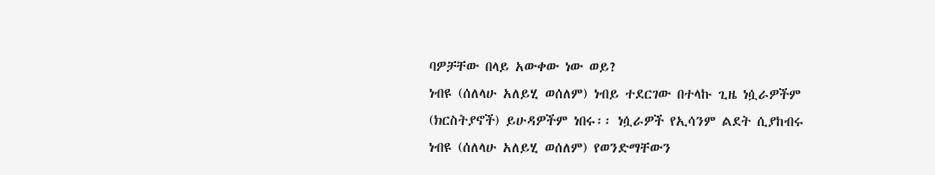ባዎቻቸው በላይ አውቀው ነው ወይ?
ነብዩ (ሰለላሁ አለይሂ ወሰለም) ነብይ ተደርገው በተላኩ ጊዜ ነሷራዎችም (ክርስትያኖች) ይሁዳዎችም ነበሩ፡፡ ነሷራዎች የኢሳንም ልደት ሲያከብሩ ነብዩ (ሰለላሁ አለይሂ ወሰለም) የወንድማቸውን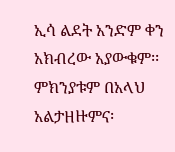ኢሳ ልደት አንድም ቀን አክብረው አያውቁም፡፡ ምክንያቱም በአላህ አልታዘዙምና፡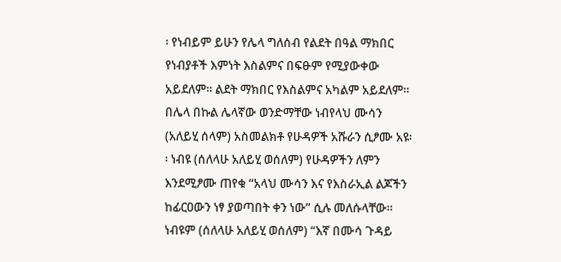፡ የነብይም ይሁን የሌላ ግለሰብ የልደት በዓል ማክበር የነብያቶች እምነት እስልምና በፍፁም የሚያውቀው አይደለም፡፡ ልደት ማክበር የእስልምና አካልም አይደለም፡፡በሌላ በኩል ሌላኛው ወንድማቸው ነብየላህ ሙሳን (አለይሂ ሰላም) አስመልክቶ የሁዳዎች አሹራን ሲፆሙ አዩ፡፡ ነብዩ (ሰለላሁ አለይሂ ወሰለም) የሁዳዎችን ለምን እንደሚፆሙ ጠየቁ “አላህ ሙሳን እና የእስራኢል ልጆችን ከፊርዐውን ነፃ ያወጣበት ቀን ነው” ሲሉ መለሱላቸው፡፡ ነብዩም (ሰለላሁ አለይሂ ወሰለም) “እኛ በሙሳ ጉዳይ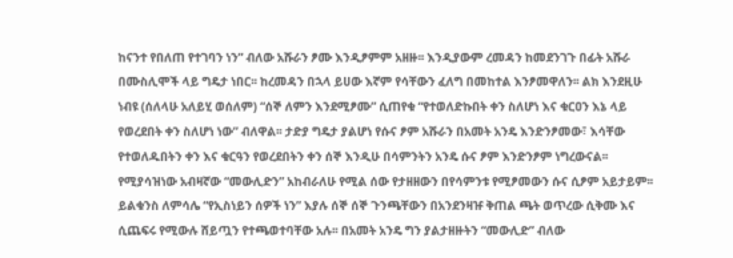ከናንተ የበለጠ የተገባን ነን” ብለው አሹራን ፆሙ እንዲፆምም አዘዙ፡፡ እንዲያውም ረመዳን ከመደንገጉ በፊት አሹራ በሙስሊሞች ላይ ግዴታ ነበር፡፡ ከረመዳን በኋላ ይሀው እኛም የሳቸውን ፈለግ በመከተል እንፆመዋለን፡፡ ልክ እንደዚሁ ነብዩ (ሰለላሁ አለይሂ ወሰለም) “ሰኞ ለምን እንደሚፆሙ” ሲጠየቁ “የተወለድኩበት ቀን ስለሆነ እና ቁርዐን እኔ ላይ የወረደበት ቀን ስለሆነ ነው” ብለዋል፡፡ ታድያ ግዴታ ያልሆነ የሱና ፆም አሹራን በአመት አንዴ እንድንፆመው፣ እሳቸው የተወለዱበትን ቀን እና ቁርዓን የወረደበትን ቀን ሰኞ እንዲሁ በሳምንትን አንዴ ሱና ፆም እንድንፆም ነግረውናል፡፡ የሚያሳዝነው አብዛኛው “መውሊድን” አከብራለሁ የሚል ሰው የታዘዘውን በየሳምንቱ የሚፆመውን ሱና ሲፆም አይታይም፡፡ ይልቁንስ ለምሳሌ “የኢስነይን ሰዎች ነን” እያሉ ሰኞ ሰኞ ጉንጫቸውን በአንደንዛዡ ቅጠል ጫት ወጥረው ሲቅሙ እና ሲጨፍሩ የሚውሉ ሸይጧን የተጫወተባቸው አሉ፡፡ በአመት አንዴ ግን ያልታዘዙትን “መውሊድ” ብለው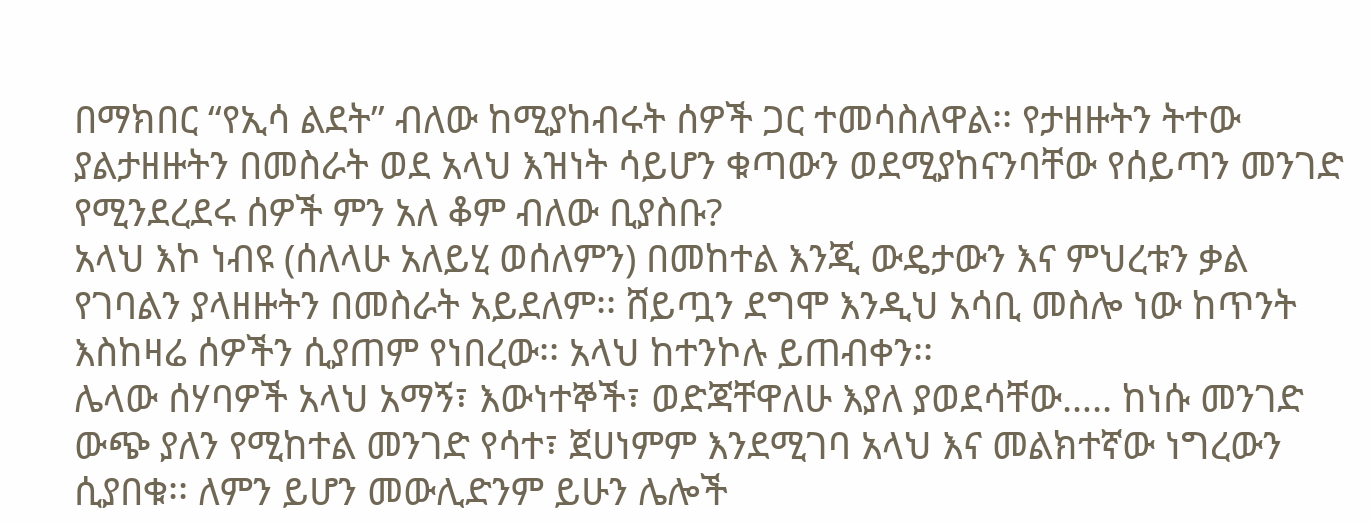በማክበር “የኢሳ ልደት” ብለው ከሚያከብሩት ሰዎች ጋር ተመሳስለዋል፡፡ የታዘዙትን ትተው ያልታዘዙትን በመስራት ወደ አላህ እዝነት ሳይሆን ቁጣውን ወደሚያከናንባቸው የሰይጣን መንገድ የሚንደረደሩ ሰዎች ምን አለ ቆም ብለው ቢያስቡ?
አላህ እኮ ነብዩ (ሰለላሁ አለይሂ ወሰለምን) በመከተል እንጂ ውዴታውን እና ምህረቱን ቃል የገባልን ያላዘዙትን በመስራት አይደለም፡፡ ሸይጧን ደግሞ እንዲህ አሳቢ መስሎ ነው ከጥንት እስከዛሬ ሰዎችን ሲያጠም የነበረው፡፡ አላህ ከተንኮሉ ይጠብቀን፡፡
ሌላው ሰሃባዎች አላህ አማኝ፣ እውነተኞች፣ ወድጃቸዋለሁ እያለ ያወደሳቸው….. ከነሱ መንገድ ውጭ ያለን የሚከተል መንገድ የሳተ፣ ጀሀነምም እንደሚገባ አላህ እና መልክተኛው ነግረውን ሲያበቁ፡፡ ለምን ይሆን መውሊድንም ይሁን ሌሎች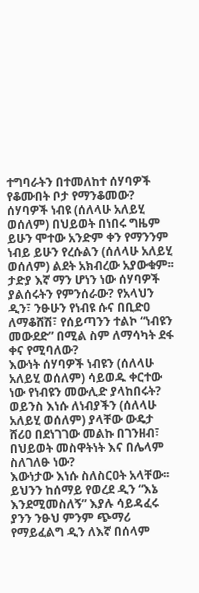ተግባራትን በተመለከተ ሰሃባዎች የቆሙበት ቦታ የማንቆመው?
ሰሃባዎች ነብዩ (ሰለላሁ አለይሂ ወሰለም) በህይወት በነበሩ ግዜም ይሁን ሞተው አንድም ቀን የማንንም ነብይ ይሁን የረሱልን (ሰለላሁ አለይሂ ወሰለም) ልደት አክብረው አያውቁም፡፡
ታድያ እኛ ማን ሆነን ነው ሰሃባዎች ያልሰሩትን የምንሰራው? የአላህን ዲን፣ ንፁሁን የነብዩ ሱና በቢድዐ ለማቆሸሽ፣ የሰይጣንን ተልኮ “ነብዩን መውደድ” በሚል ስም ለማሳካት ደፋ ቀና የሚባለው?
እውነት ሰሃባዎች ነብዩን (ሰለላሁ አለይሂ ወሰለም) ሳይወዱ ቀርተው ነው የነብዩን መውሊድ ያላከበሩት?
ወይንስ እነሱ ለነብያችን (ሰለላሁ አለይሂ ወሰለም) ያላቸው ውዴታ ሸሪዐ በደነገገው መልኩ በገንዘብ፣ በህይወት መስዋትነት እና በሌላም ስለገለፁ ነው?
እውነታው እነሱ ስለስርዐት አላቸው፡፡ ይህንን ከሰማይ የወረደ ዲን “እኔ እንደሚመስለኝ” እያሉ ሳይዳፈሩ ያንን ንፁህ ምንም ጭማሪ የማይፈልግ ዲን ለእኛ በሰላም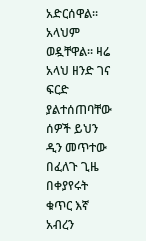አድርሰዋል፡፡ አላህም ወዷቸዋል፡፡ ዛሬ አላህ ዘንድ ገና ፍርድ ያልተሰጠባቸው ሰዎች ይህን ዲን መጥተው በፈለጉ ጊዜ በቀያየሩት ቁጥር እኛ አብረን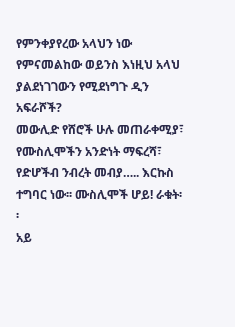የምንቀያየረው አላህን ነው የምናመልከው ወይንስ እነዚህ አላህ ያልደነገገውን የሚደነግጉ ዲን አፍራሾች?
መውሊድ የሸሮች ሁሉ መጠራቀሚያ፣ የሙስሊሞችን አንድነት ማፍረሻ፣ የድሆችብ ንብረት መብያ….. እርኩስ ተግባር ነው፡፡ ሙስሊሞች ሆይ! ራቁት፡፡
አይ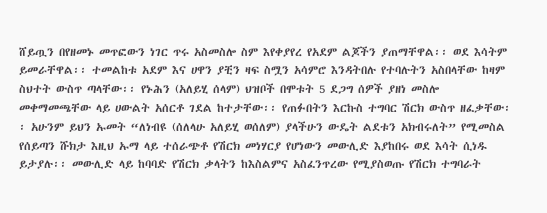ሸይጧን በየዘመኑ መጥፎውን ነገር ጥሩ አስመስሎ ስም እየቀያየረ የአደም ልጆችን ያጠማቸዋል፡፡ ወደ እሳትም ይመራቸዋል፡፡ ተመልከቱ አደም እና ሀዋን ያቺን ዛፍ ስሟን አሳምሮ እንዳትበሉ የተባሉትን አስበላቸው ከዛም ስህተት ውስጥ ጣላቸው፡፡ የኑሕን (አለይሂ ሰላም) ህዝቦች በሞቱት 5 ደጋግ ሰዎች ያዘነ መስሎ መቀማመጫቸው ላይ ሀውልት አሰርቶ ገደል ከተታቸው፡፡ የጠፉበትን እርኩስ ተግባር ሽርክ ውስጥ ዘፈቃቸው፡፡ አሁንም ይህን ኡመት “ለነብዩ (ሰለላሁ አለይሂ ወሰለም) ያላችሁን ውዴት ልደቱን አክብሩለት” የሚመስል የሰይጣን ሹክታ እዚህ ኡማ ላይ ተሰራጭቶ የሽርክ መነሃርያ የሆነውን መውሊድ እያከበሩ ወደ እሳት ሲነዱ ይታያሉ፡፡ መውሊድ ላይ ከባባድ የሽርክ ቃላትን ከእስልምና አስፈንጥረው የሚያስወጡ የሽርክ ተግባራት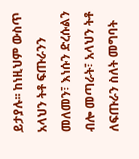ይታያሉ፡፡ ከነዚህም ውስጥ አላህን ትቶ ፍጡራንን መለመን፣ እነሱን ድረሱልን ብሎ መጣራት፣ አላህን ትቶ ለፍጡራን ስለት መግባት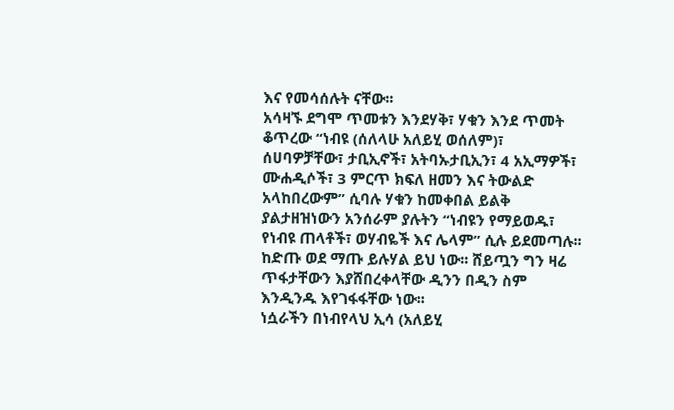እና የመሳሰሉት ናቸው፡፡
አሳዛኙ ደግሞ ጥመቱን እንደሃቅ፣ ሃቁን እንደ ጥመት ቆጥረው “ነብዩ (ሰለላሁ አለይሂ ወሰለም)፣ ሰሀባዎቻቸው፣ ታቢኢኖች፣ አትባኡታቢኢን፣ 4 አኢማዎች፣ ሙሐዲሶች፣ 3 ምርጥ ክፍለ ዘመን እና ትውልድ አላከበረውም” ሲባሉ ሃቁን ከመቀበል ይልቅ ያልታዘዝነውን አንሰራም ያሉትን “ነብዩን የማይወዱ፣ የነብዩ ጠላቶች፣ ወሃብዬች እና ሌላም” ሲሉ ይደመጣሉ፡፡
ከድጡ ወደ ማጡ ይሉሃል ይህ ነው፡፡ ሸይጧን ግን ዛሬ ጥፋታቸውን እያሸበረቀላቸው ዲንን በዲን ስም እንዲንዱ እየገፋፋቸው ነው፡፡
ነሷራችን በነብየላህ ኢሳ (አለይሂ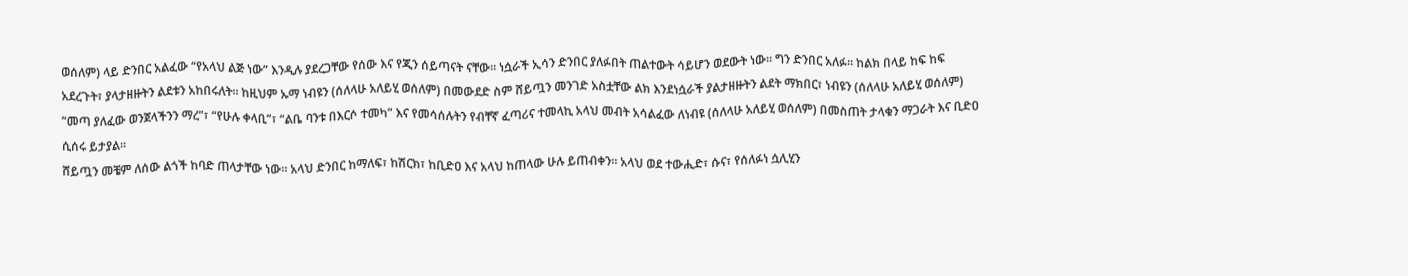ወሰለም) ላይ ድንበር አልፈው “የአላህ ልጅ ነው” እንዲሉ ያደረጋቸው የሰው እና የጂን ሰይጣናት ናቸው፡፡ ነሷራች ኢሳን ድንበር ያለፉበት ጠልተውት ሳይሆን ወደውት ነው፡፡ ግን ድንበር አለፉ፡፡ ከልክ በላይ ከፍ ከፍ አደረጉት፣ ያላታዘዙትን ልደቱን አከበሩለት፡፡ ከዚህም ኡማ ነብዩን (ሰለላሁ አለይሂ ወሰለም) በመውደድ ስም ሸይጧን መንገድ አስቷቸው ልክ እንደነሷራች ያልታዘዙትን ልደት ማክበር፣ ነብዩን (ሰለላሁ አለይሂ ወሰለም) “መጣ ያለፈው ወንጀላችንን ማረ”፣ “የሁሉ ቀላቢ”፣ “ልቤ ባንቱ በእርሶ ተመካ” እና የመሳሰሉትን የብቸኛ ፈጣሪና ተመላኪ አላህ መብት አሳልፈው ለነብዩ (ሰለላሁ አለይሂ ወሰለም) በመስጠት ታላቁን ማጋራት እና ቢድዐ ሲሰሩ ይታያል፡፡
ሸይጧን መቼም ለሰው ልጎች ከባድ ጠላታቸው ነው፡፡ አላህ ድንበር ከማለፍ፣ ከሽርክ፣ ከቢድዐ እና አላህ ከጠላው ሁሉ ይጠብቀን፡፡ አላህ ወደ ተውሒድ፣ ሱና፣ የሰለፉነ ሷሊሂን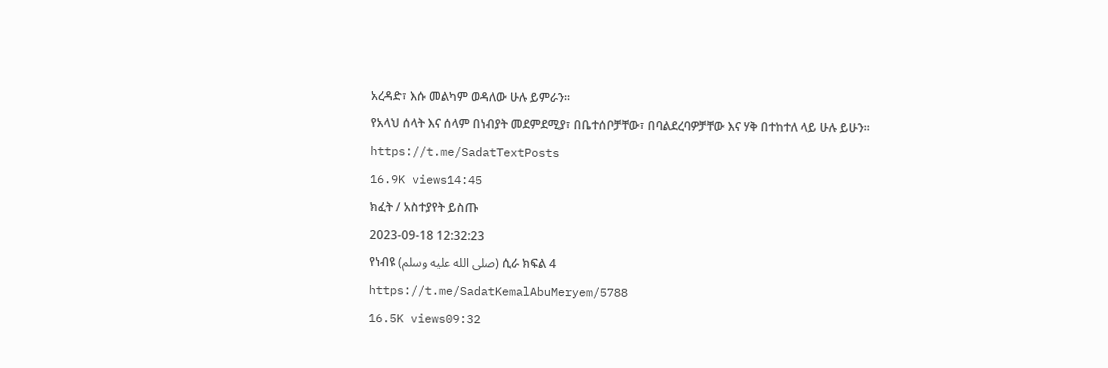አረዳድ፣ እሱ መልካም ወዳለው ሁሉ ይምራን፡፡
የአላህ ሰላት እና ሰላም በነብያት መደምደሚያ፣ በቤተሰቦቻቸው፣ በባልደረባዎቻቸው እና ሃቅ በተከተለ ላይ ሁሉ ይሁን፡፡
https://t.me/SadatTextPosts
16.9K views14:45
ክፈት / አስተያየት ይስጡ
2023-09-18 12:32:23
የነብዩ (صلى الله عليه وسلم) ሲራ ክፍል 4
https://t.me/SadatKemalAbuMeryem/5788
16.5K views09:32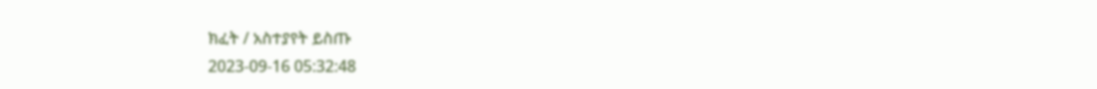ክፈት / አስተያየት ይስጡ
2023-09-16 05:32:48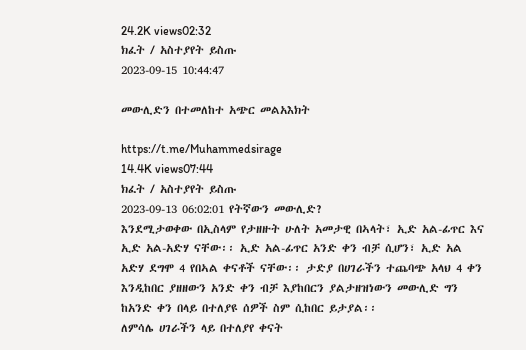24.2K views02:32
ክፈት / አስተያየት ይስጡ
2023-09-15 10:44:47

መውሊድን በተመለከተ አጭር መልአእክት

https://t.me/Muhammedsirage
14.4K views07:44
ክፈት / አስተያየት ይስጡ
2023-09-13 06:02:01 የትኛውን መውሊድ?
እንደሚታወቀው በኢስላም የታዘዙት ሁለት አመታዊ በኣላት፣ ኢድ አል-ፊጥር እና ኢድ አል-አድሃ ናቸው፡፡ ኢድ አል-ፊጥር አንድ ቀን ብቻ ሲሆን፣ ኢድ አል አድሃ ደግሞ 4 የበኣል ቀናቶች ናቸው፡፡ ታድያ በሀገራችን ተጨባጭ አላህ 4 ቀን እንዲከበር ያዘዘውን አንድ ቀን ብቻ እያከበርን ያልታዘዝነውን መውሊድ ግን ከአንድ ቀን በላይ በተለያዩ ሰዎች ስም ሲከበር ይታያል፡፡
ለምሳሌ ሀገራችን ላይ በተለያየ ቀናት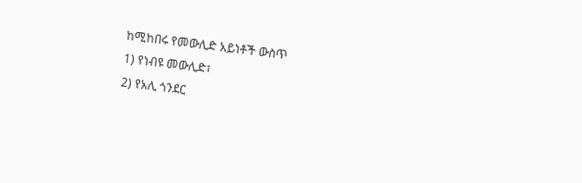ከሚከበሩ የመውሊድ አይነቶች ውስጥ
1) የነብዩ መውሊድ፣
2) የአሊ ጎንደር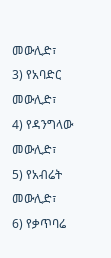መውሊድ፣
3) የአባድር መውሊድ፣
4) የዳንግላው መውሊድ፣
5) የአብሬት መውሊድ፣
6) የቃጥባሬ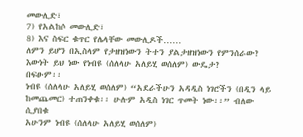መውሊድ፣
7) የአልከሶ መውሊድ፣
8) እና ስፍር ቁጥር የሌላቸው መውሊዶች……
ለምን ይሆን በኢስላም የታዘዝነውን ትተን ያልታዘዝነውን የምንሰራው?
እውነት ይህ ነው የነብዩ (ሰለላሁ አለይሂ ወሰለም) ውዴታ?
በፍፁም፡፡
ነብዩ (ሰለላሁ አለይሂ ወሰለም) “አደራችሁን አዳዲስ ነገሮችን (በዲን ላይ ከመጨመር) ተጠንቀቁ፡፡ ሁሉም አዲስ ነገር ጥመት ነው፡፡” ብለው ሲያበቁ
አሁንም ነብዩ (ሰለላሁ አለይሂ ወሰለም)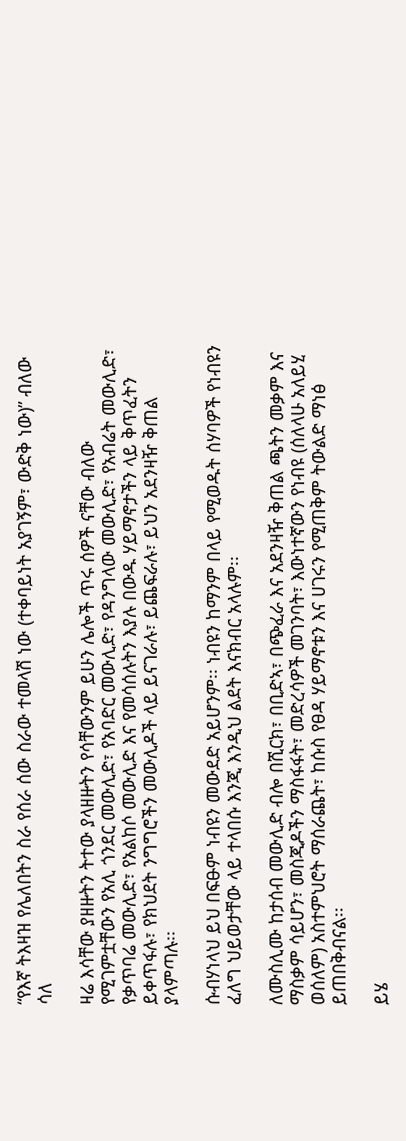“የእኛ ትእዛዝ የሌለበትን ስራ የሰራ ሰው ስራው ተመላሽ ነው (ተቀባይነት አያገኝም፣ ውድቅ ነው)” ብለው ሳለ

ዛሬ እሳቸው ያዘዙትን ትተው ያላዘዙትን የሳቸውንም ይሁን ሌሎች ጥሩ ሰዎች ናቸው ብለው የሚገምቷቸውን የአሊ ጎንደር መውሊድ፣ የአባድር መውሊድ፣ የዳንግላው መውሊድ፣ የአብሬት መውሊድ፣ የቃጥባሬ መውሊድ፣ የአልከሶ መውሊድ እና የመሳሰሉትን እያሉ በውዱ ሃይማኖታችን ላይ ቅጥፈትን ይቀጥፋሉ፣ የክህደት ንግግሮችን መውሊዶች ላይ ይናገራሉ፣ ይጨፍራሉ፣ ይህን አደንዛዥ ቅጠል ያላምጣሉ፡፡

ሱብሃነላህ ይህ በፍፁም ነብዩን መውደድ አይሆንም፡፡ ነብዩን ከማንም በላይ የሚወዱት ሰሃባዎች የነብዩን ፈለግ ህይወታቸው ላይ ተላበሱ እንጂ እንዲህ ልደት እናክብር አላሉም፡፡

ለሙስሊሙ ከታሰብ መውሊድ ብሎ በሺርክ፣ በቢድኣ፣ በጭፈራ እና አደንዛዥ ቅጠል ጫትን መቃም እና ማስቃም ሳይሆን፣ መስጂዶችን ማስፋፋት፣ መድረሳዎች መገንባት፣ እውነተኛውን የነብዩ (ሰለላሁ አለይሂ ወሰለም) አስተምህሮት ማሰራጨት፣ ከሱስ የፀዳ ሃይማኖቱን እና ሀገሩን የሚጠቅም ትውልድ ማነፅ ይጠበቅብናል፡፡

ይሄ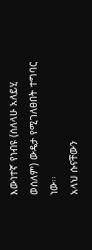እውነተኛ የነብዩ (ሰለላሁ አለይሂ ወሰለም) ውዴታ የሚገለፀበት ተግባር ነው፡፡
አላህ ሱናቸውን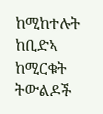ከሚከተሉት ከቢድኣ ከሚርቁት ትውልዶች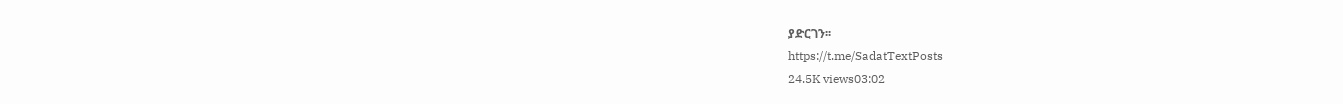ያድርገን፡፡
https://t.me/SadatTextPosts
24.5K views03:02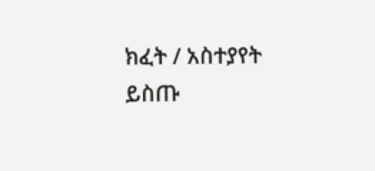ክፈት / አስተያየት ይስጡ